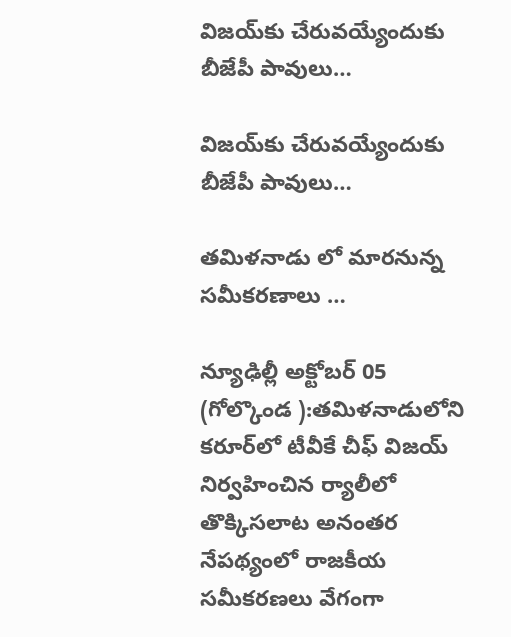విజయ్‌కు చేరువయ్యేందుకు బీజేపీ పావులు…

విజయ్‌కు చేరువయ్యేందుకు బీజేపీ పావులు…

తమిళనాడు లో మారనున్న సమీకరణాలు …

న్యూఢిల్లీ అక్టోబర్ 05 (గోల్కొండ ):తమిళనాడులోని కరూర్‌లో టీవీకే చీఫ్ విజయ్ నిర్వహించిన ర్యాలీలో తొక్కిసలాట అనంతర నేపథ్యంలో రాజకీయ సమీకరణలు వేగంగా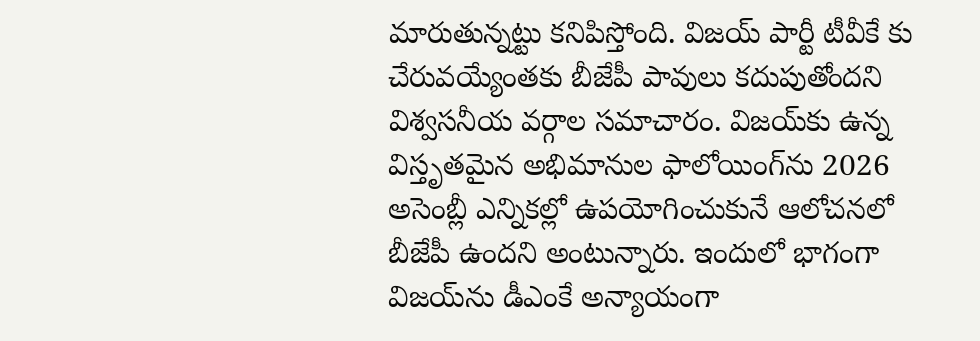మారుతున్నట్టు కనిపిస్తోంది. విజయ్ పార్టీ టీవీకే కు చేరువయ్యేంతకు బీజేపీ పావులు కదుపుతోందని విశ్వసనీయ వర్గాల సమాచారం. విజయ్‌కు ఉన్న విస్తృతమైన అభిమానుల ఫాలోయింగ్‌ను 2026 అసెంబ్లీ ఎన్నికల్లో ఉపయోగించుకునే ఆలోచనలో బీజేపీ ఉందని అంటున్నారు. ఇందులో భాగంగా విజయ్‌ను డీఎంకే అన్యాయంగా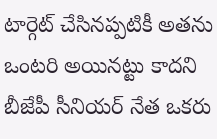టార్గెట్ చేసినప్పటికీ అతను ఒంటరి అయినట్టు కాదని బీజేపీ సీనియర్ నేత ఒకరు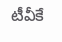టీవీకే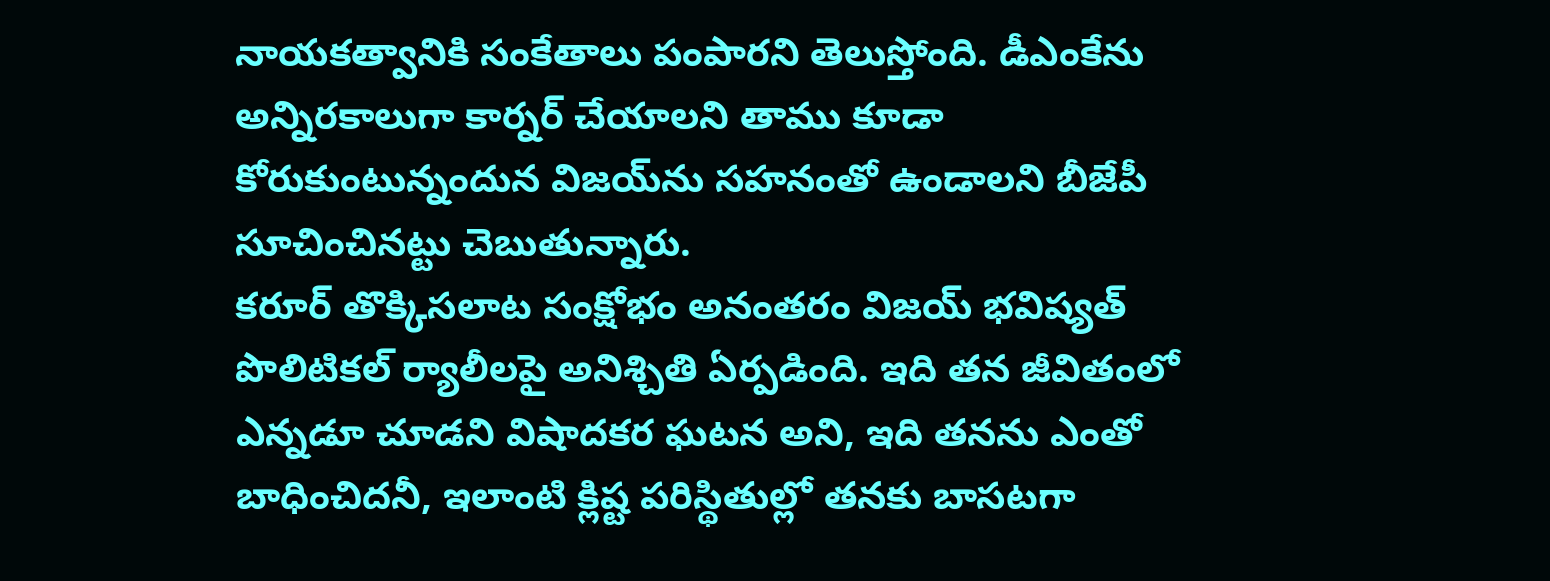నాయకత్వానికి సంకేతాలు పంపారని తెలుస్తోంది. డీఎంకేను అన్నిరకాలుగా కార్నర్ చేయాలని తాము కూడా కోరుకుంటున్నందున విజయ్‌ను సహనంతో ఉండాలని బీజేపీ సూచించినట్టు చెబుతున్నారు.
కరూర్ తొక్కిసలాట సంక్షోభం అనంతరం విజయ్ భవిష్యత్ పొలిటికల్ ర్యాలీలపై అనిశ్చితి ఏర్పడింది. ఇది తన జీవితంలో ఎన్నడూ చూడని విషాదకర ఘటన అని, ఇది తనను ఎంతో బాధించిదనీ, ఇలాంటి క్లిష్ట పరిస్థితుల్లో తనకు బాసటగా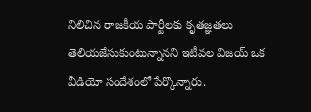నిలిచిన రాజకీయ పార్టీలకు కృతజ్ఞతలు తెలియజేసుకుంటున్నానని ఇటీవల విజయ్ ఒక వీడియో సందేశంలో పేర్కొన్నారు.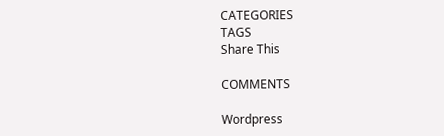CATEGORIES
TAGS
Share This

COMMENTS

Wordpress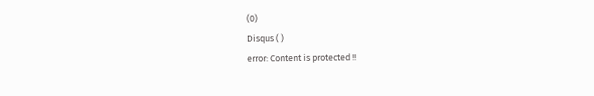(0)
Disqus ( )
error: Content is protected !!